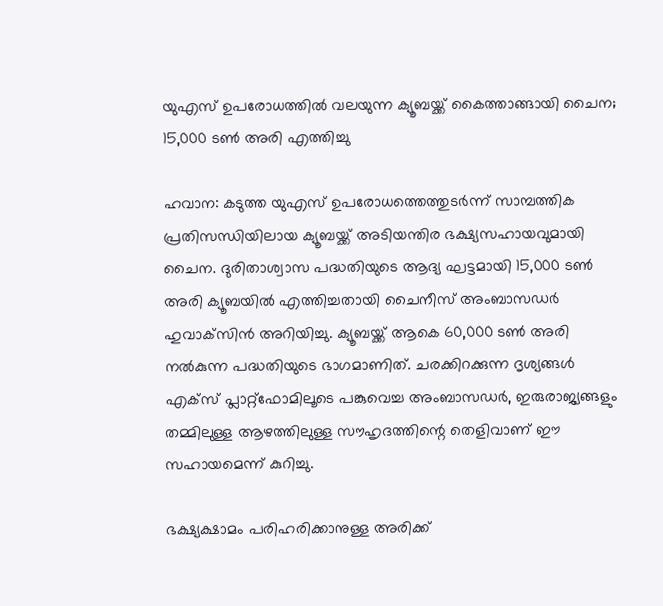യുഎസ് ഉപരോധത്തിൽ വലയുന്ന ക്യൂബയ്ക്ക് കൈത്താങ്ങായി ചൈന; 15,000 ടൺ അരി എത്തിച്ചു

ഹവാന: കടുത്ത യുഎസ് ഉപരോധത്തെത്തുടർന്ന് സാമ്പത്തിക പ്രതിസന്ധിയിലായ ക്യൂബയ്ക്ക് അടിയന്തിര ഭക്ഷ്യസഹായവുമായി ചൈന. ദുരിതാശ്വാസ പദ്ധതിയുടെ ആദ്യ ഘട്ടമായി 15,000 ടൺ അരി ക്യൂബയിൽ എത്തിച്ചതായി ചൈനീസ് അംബാസഡർ ഹുവാക്‌സിൻ അറിയിച്ചു. ക്യൂബയ്ക്ക് ആകെ 60,000 ടൺ അരി നൽകുന്ന പദ്ധതിയുടെ ഭാഗമാണിത്. ചരക്കിറക്കുന്ന ദൃശ്യങ്ങൾ എക്സ് പ്ലാറ്റ്‌ഫോമിലൂടെ പങ്കുവെച്ച അംബാസഡർ, ഇരുരാജ്യങ്ങളും തമ്മിലുള്ള ആഴത്തിലുള്ള സൗഹൃദത്തിന്റെ തെളിവാണ് ഈ സഹായമെന്ന് കുറിച്ചു.

ഭക്ഷ്യക്ഷാമം പരിഹരിക്കാനുള്ള അരിക്ക്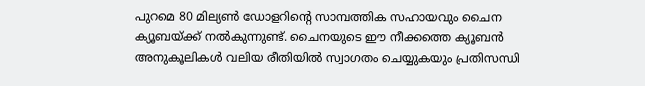പുറമെ 80 മില്യൺ ഡോളറിന്റെ സാമ്പത്തിക സഹായവും ചൈന ക്യൂബയ്ക്ക് നൽകുന്നുണ്ട്. ചൈനയുടെ ഈ നീക്കത്തെ ക്യൂബൻ അനുകൂലികൾ വലിയ രീതിയിൽ സ്വാഗതം ചെയ്യുകയും പ്രതിസന്ധി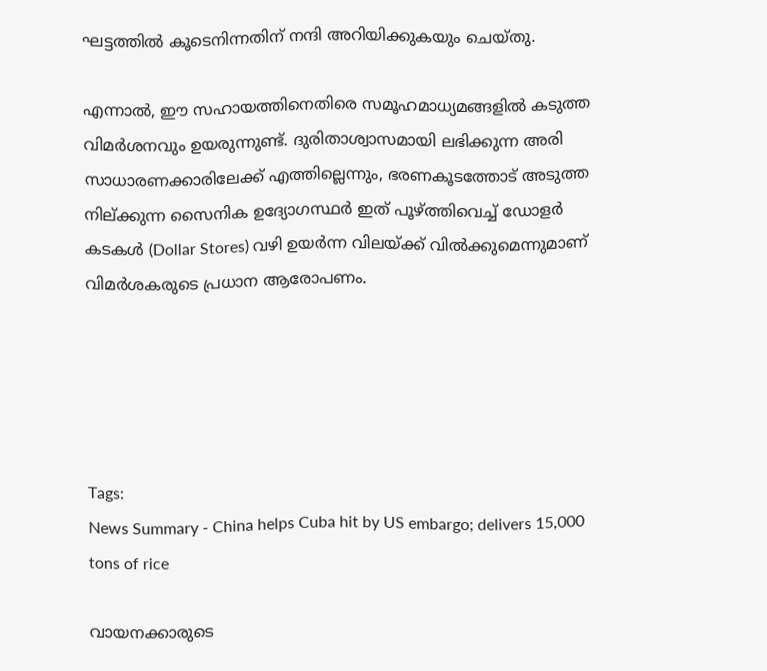ഘട്ടത്തിൽ കൂടെനിന്നതിന് നന്ദി അറിയിക്കുകയും ചെയ്തു.

എന്നാൽ, ഈ സഹായത്തിനെതിരെ സമൂഹമാധ്യമങ്ങളിൽ കടുത്ത വിമർശനവും ഉയരുന്നുണ്ട്. ദുരിതാശ്വാസമായി ലഭിക്കുന്ന അരി സാധാരണക്കാരിലേക്ക് എത്തില്ലെന്നും, ഭരണകൂടത്തോട് അടുത്ത നില്ക്കുന്ന സൈനിക ഉദ്യോഗസ്ഥർ ഇത് പൂഴ്ത്തിവെച്ച് ഡോളർ കടകൾ (Dollar Stores) വഴി ഉയർന്ന വിലയ്ക്ക് വിൽക്കുമെന്നുമാണ് വിമർശകരുടെ പ്രധാന ആരോപണം.





Tags:
News Summary - China helps Cuba hit by US embargo; delivers 15,000 tons of rice

വായനക്കാരുടെ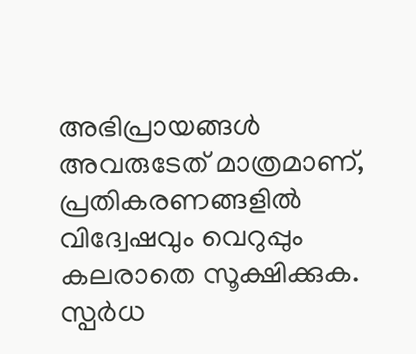അഭിപ്രായങ്ങള്‍ അവരുടേത് മാത്രമാണ്, പ്രതികരണങ്ങളിൽ വിദ്വേഷവും വെറുപ്പും കലരാതെ സൂക്ഷിക്കുക. സ്പർധ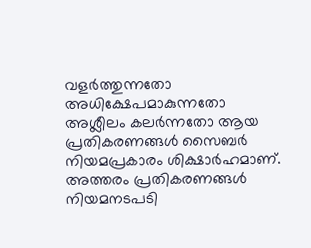വളർത്തുന്നതോ അധിക്ഷേപമാകുന്നതോ അശ്ലീലം കലർന്നതോ ആയ പ്രതികരണങ്ങൾ സൈബർ നിയമപ്രകാരം ശിക്ഷാർഹമാണ്. അത്തരം പ്രതികരണങ്ങൾ നിയമനടപടി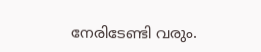നേരിടേണ്ടി വരും.